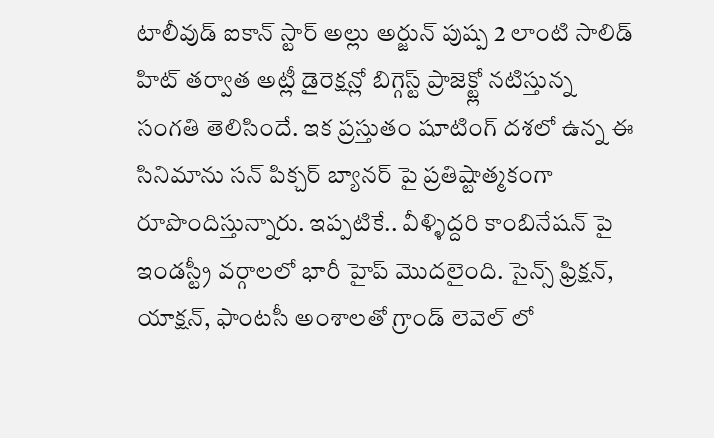టాలీవుడ్ ఐకాన్ స్టార్ అల్లు అర్జున్ పుష్ప 2 లాంటి సాలిడ్ హిట్ తర్వాత అట్లీ డైరెక్షన్లో బిగ్గెస్ట్ ప్రాజెక్ట్లో నటిస్తున్న సంగతి తెలిసిందే. ఇక ప్రస్తుతం షూటింగ్ దశలో ఉన్న ఈ సినిమాను సన్ పిక్చర్ బ్యానర్ పై ప్రతిష్టాత్మకంగా రూపొందిస్తున్నారు. ఇప్పటికే.. వీళ్ళిద్దరి కాంబినేషన్ పై ఇండస్ట్రీ వర్గాలలో భారీ హైప్ మొదలైంది. సైన్స్ ఫ్రిక్షన్, యాక్షన్, ఫాంటసీ అంశాలతో గ్రాండ్ లెవెల్ లో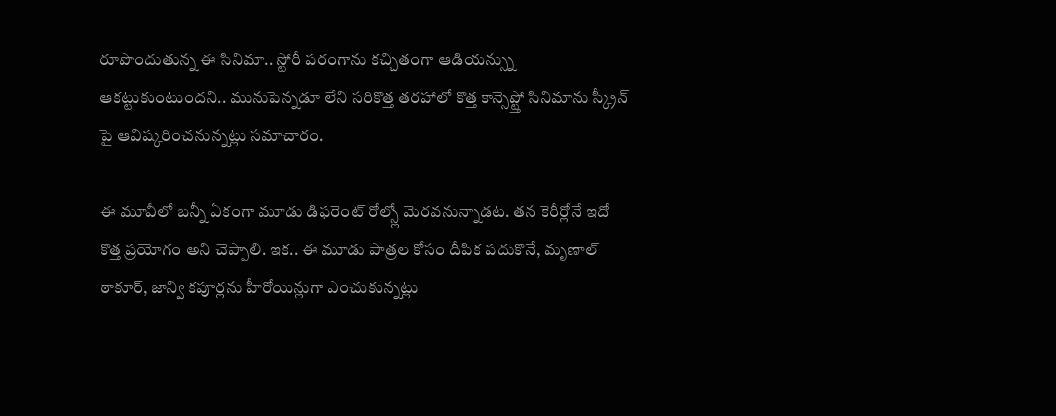రూపొందుతున్న ఈ సినిమా.. స్టోరీ పరంగాను కచ్చితంగా ఆడియన్స్ను ఆకట్టుకుంటుందని.. మునుపెన్నడూ లేని సరికొత్త తరహాలో కొత్త కాన్సెప్ట్తో సినిమాను స్క్రీన్ పై ఆవిష్కరించనున్నట్లు సమాచారం.

ఈ మూవీలో బన్నీ ఏకంగా మూడు డిఫరెంట్ రోల్స్లో మెరవనున్నాడట. తన కెరీర్లోనే ఇదో కొత్త ప్రయోగం అని చెప్పాలి. ఇక.. ఈ మూడు పాత్రల కోసం దీపిక పదుకొనే, మృణాల్ ఠాకూర్, జాన్వి కపూర్లను హీరోయిన్లుగా ఎంచుకున్నట్లు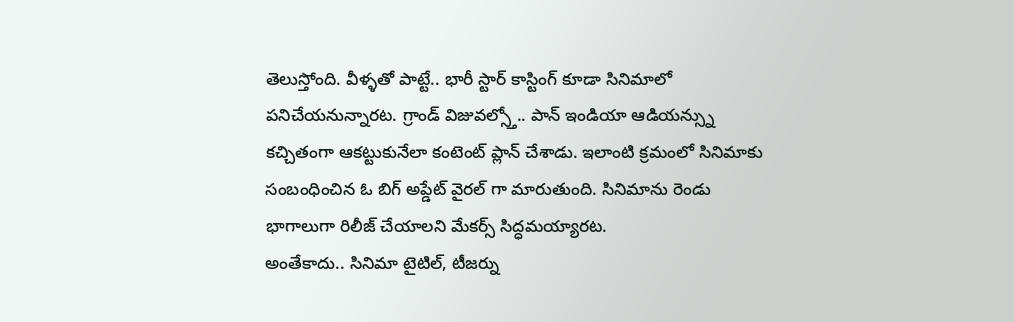తెలుస్తోంది. వీళ్ళతో పాట్టే.. భారీ స్టార్ కాస్టింగ్ కూడా సినిమాలో పనిచేయనున్నారట. గ్రాండ్ విజువల్స్తో.. పాన్ ఇండియా ఆడియన్స్ను కచ్చితంగా ఆకట్టుకునేలా కంటెంట్ ప్లాన్ చేశాడు. ఇలాంటి క్రమంలో సినిమాకు సంబంధించిన ఓ బిగ్ అప్డేట్ వైరల్ గా మారుతుంది. సినిమాను రెండు భాగాలుగా రిలీజ్ చేయాలని మేకర్స్ సిద్ధమయ్యారట.
అంతేకాదు.. సినిమా టైటిల్, టీజర్ను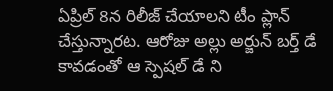ఏప్రిల్ 8న రిలీజ్ చేయాలని టీం ప్లాన్ చేస్తున్నారట. ఆరోజు అల్లు అర్జున్ బర్త్ డే కావడంతో ఆ స్పెషల్ డే ని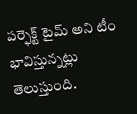పర్ఫెక్ట్ టైమ్ అని టీం భావిస్తున్నట్లు తెలుస్తుంది.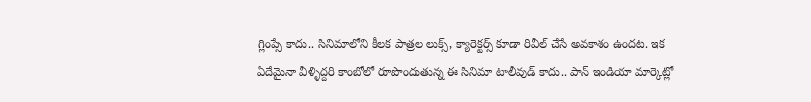గ్లింప్సే కాదు.. సినిమాలోని కీలక పాత్రల లుక్స్, క్యారెక్టర్స్ కూడా రివీల్ చేసే అవకాశం ఉందట. ఇక ఏదేమైనా వీళ్ళిద్దరి కాంబోలో రూపొందుతున్న ఈ సినిమా టాలీవుడ్ కాదు.. పాన్ ఇండియా మార్కెట్లో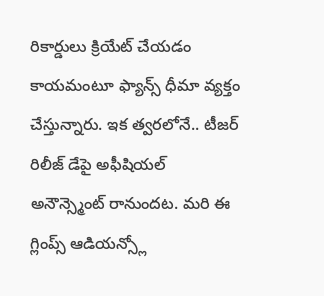రికార్డులు క్రియేట్ చేయడం కాయమంటూ ఫ్యాన్స్ ధీమా వ్యక్తం చేస్తున్నారు. ఇక త్వరలోనే.. టీజర్ రిలీజ్ డేపై అఫీషియల్ అనౌన్స్మెంట్ రానుందట. మరి ఈ గ్లింప్స్ ఆడియన్స్లో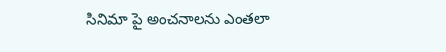సినిమా పై అంచనాలను ఎంతలా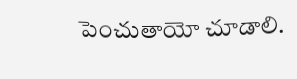పెంచుతాయో చూడాలి.